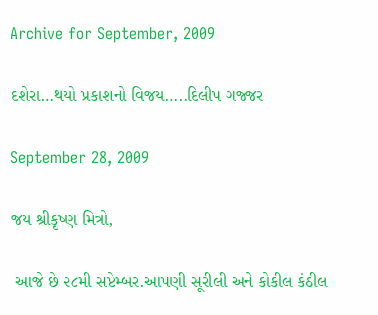Archive for September, 2009

દશેરા…થયો પ્રકાશનો વિજય…..દિલીપ ગજ્જર

September 28, 2009

જય શ્રીકૃષ્ણ મિત્રો,

 આજે છે ૨૮મી સપ્ટેમ્બર.આપણી સૂરીલી અને કોકીલ કંઠીલ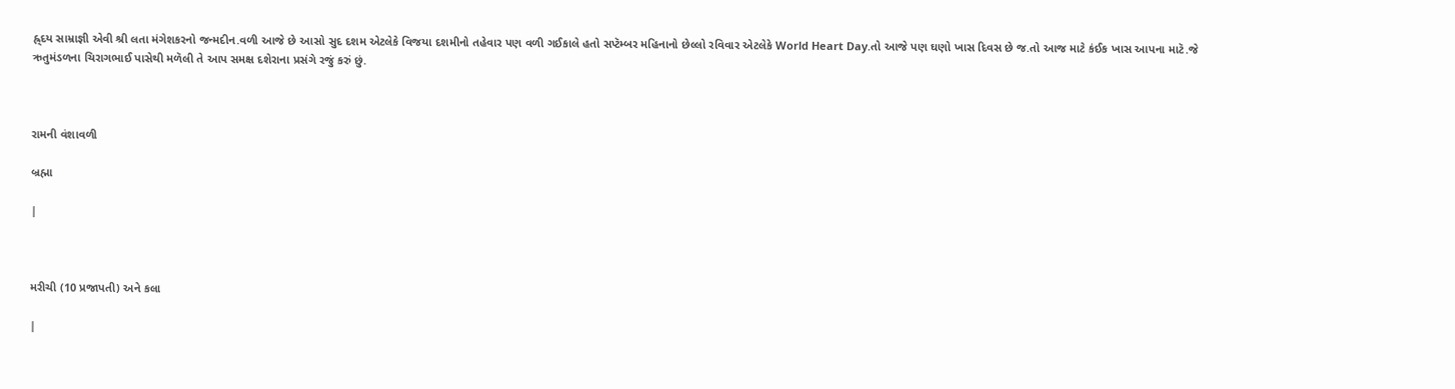હ્ર્દય સામ્રાજ્ઞી એવી શ્રી લતા મંગેશકરનો જન્મદીન.વળી આજે છે આસો સુદ દશમ એટલેકે વિજયા દશમીનો તહેવાર પણ વળી ગઈકાલે હતો સપ્ટૅમ્બર મહિનાનો છેલ્લો રવિવાર એટલેકે World Heart Day.તો આજે પણ ઘણો ખાસ દિવસ છે જ.તો આજ માટે કંઈક ખાસ આપના માટૅ.જે ઋતુમંડળના ચિરાગભાઈ પાસેથી મળૅલી તે આપ સમક્ષ દશેરાના પ્રસંગે રજું કરું છું.



રામની વંશાવળી

બ્રહ્મા

|



મરીચી (10 પ્રજાપતી) અને કલા

|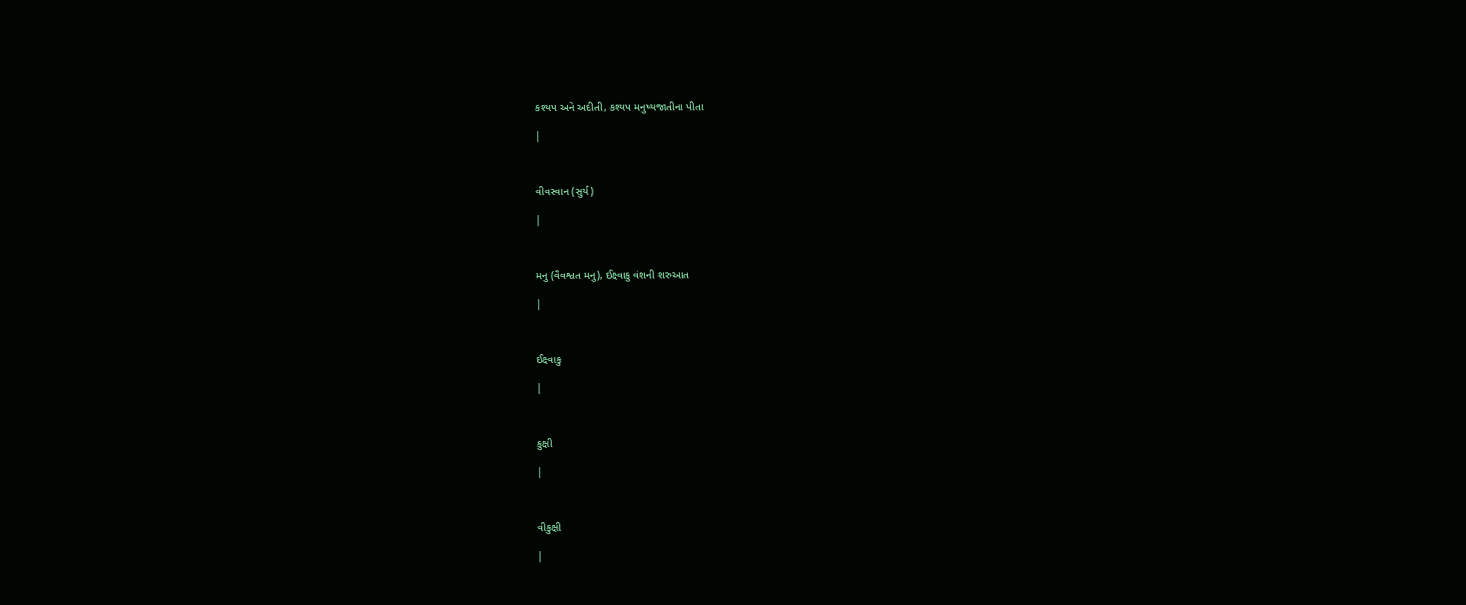કશ્યપ અને અદીતી, કશ્યપ મનુષ્યજાતીના પીતા

|



વીવસ્વાન (સુર્ય)

|



મનુ (વૈવશ્વત મનુ), ઈક્ષ્વાકુ વંશની શરુઆત

|



ઈક્ષ્વાકુ

|



કુક્ષી

|



વીકુક્ષી

|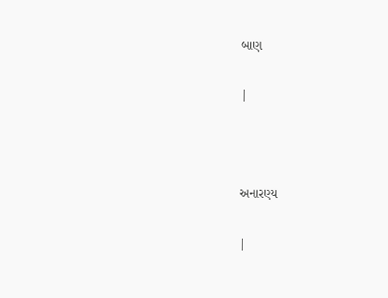બાણ

|



અનારણ્ય

|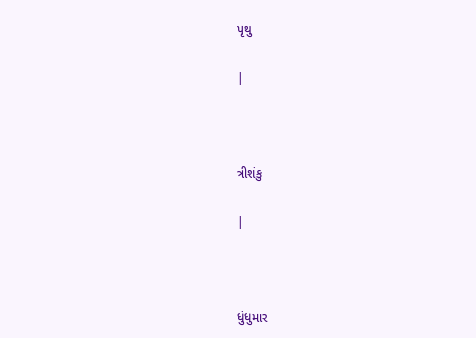પૃથુ

|



ત્રીશંકુ

|



ધુંધુમાર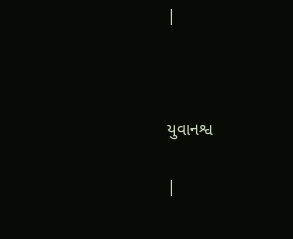|



યુવાનશ્વ

|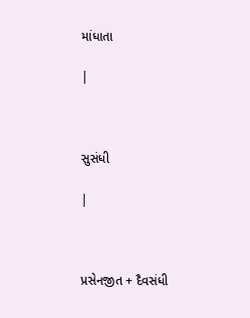માંધાતા

|



સુસંધી

|



પ્રસેનજીત + દૈવસંધી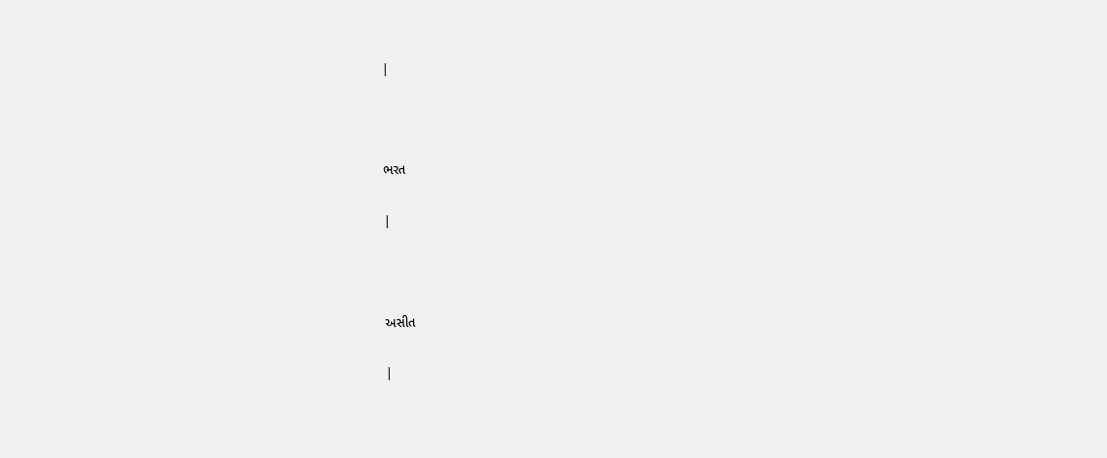|



ભરત

|



અસીત

|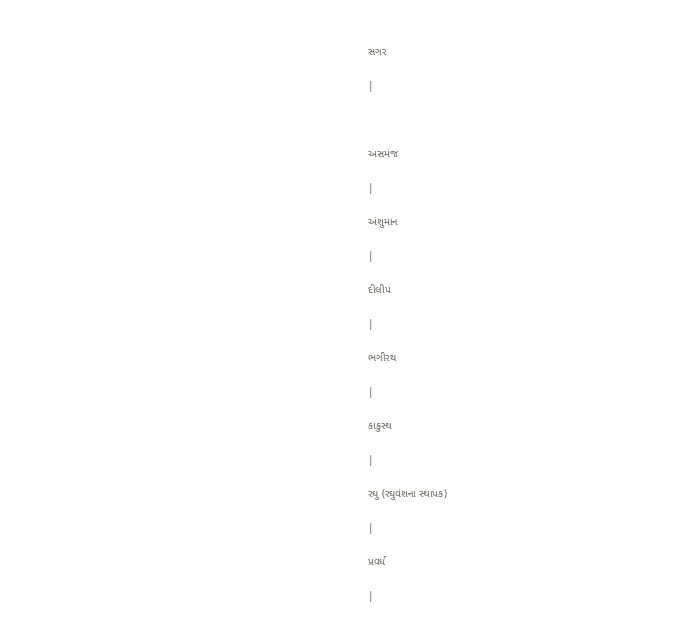સગર

|



અસમંજ

|

અંશુમાન

|

દીલીપ

|

ભગીરથ

|

કાકુસ્થ

|

રઘુ (રઘુવંશના સ્થાપક)

|

પ્રવર્ધ

|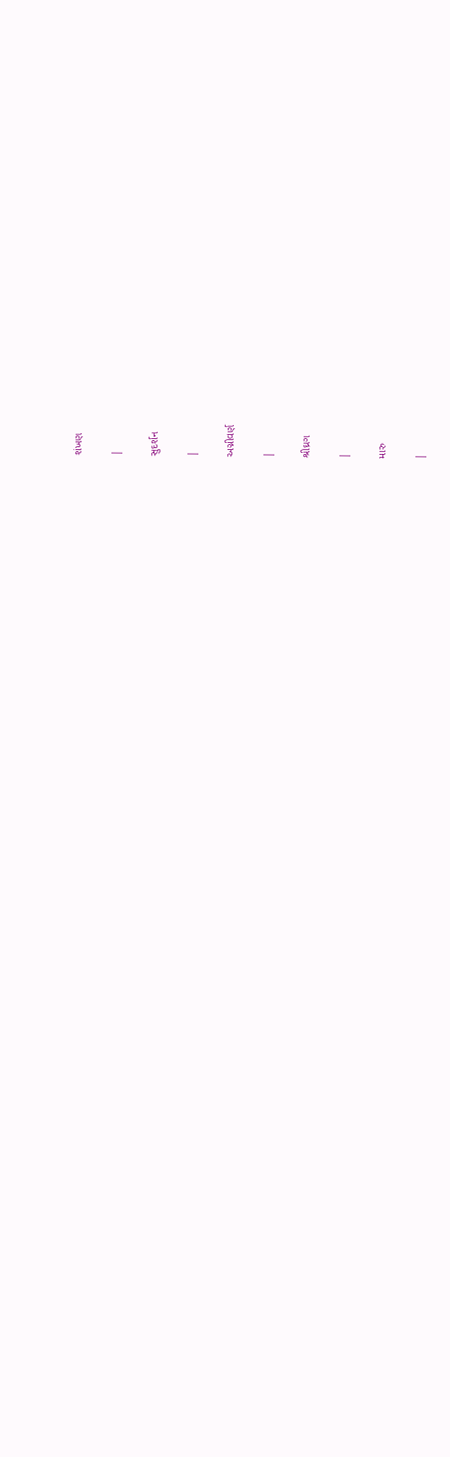શંખણ

|

સુદર્શન

|

અગ્નીવર્ણ

|

શ્રીઘ્રગ

|

મારુ

|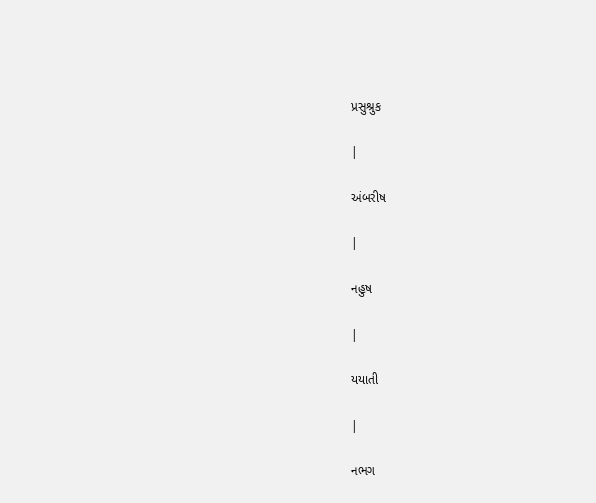પ્રસુશ્રુક

|

અંબરીષ

|

નહુષ

|

યયાતી

|

નભગ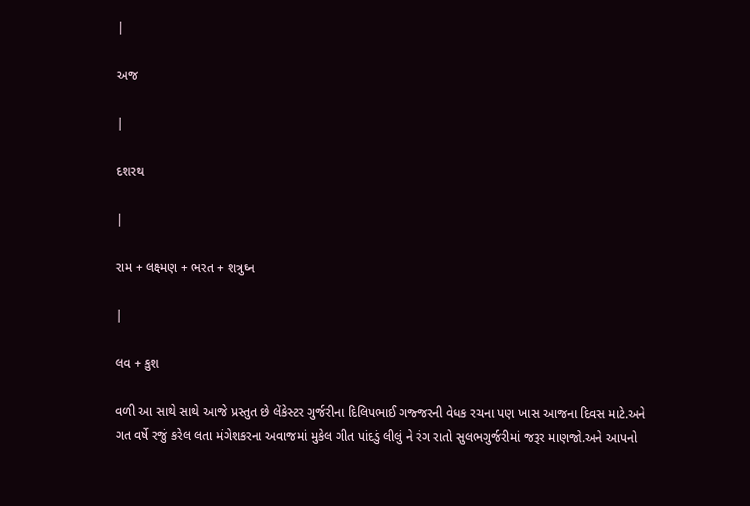|

અજ

|

દશરથ

|

રામ + લક્ષ્મણ + ભરત + શત્રુઘ્ન

|

લવ + કુશ

વળી આ સાથે સાથે આજે પ્રસ્તુત છે લેંકેસ્ટર ગુર્જરીના દિલિપભાઈ ગજ્જરની વેધક રચના પણ ખાસ આજના દિવસ માટે.અને ગત વર્ષે રજું કરેલ લતા મંગેશકરના અવાજમાં મુકેલ ગીત પાંદડું લીલું ને રંગ રાતો સુલભગુર્જરીમાં જરૂર માણજો.અને આપનો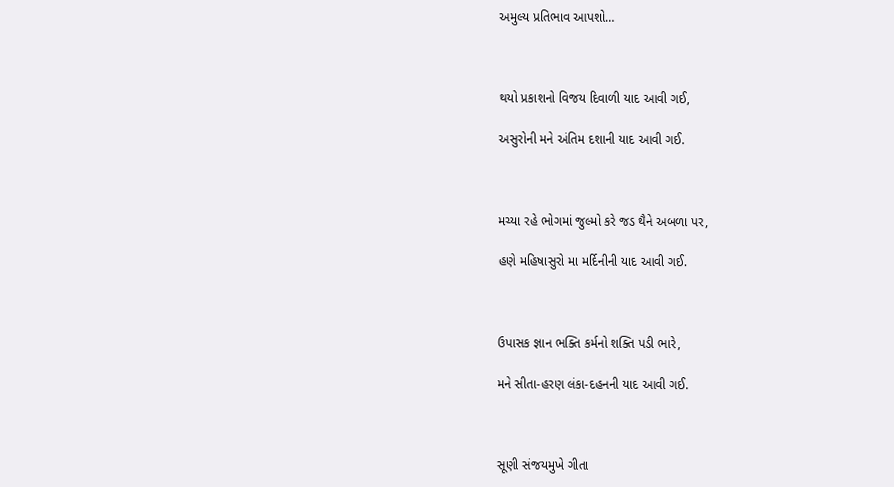અમુલ્ય પ્રતિભાવ આપશો…



થયો પ્રકાશનો વિજય દિવાળી યાદ આવી ગઈ,

અસુરોની મને અંતિમ દશાની યાદ આવી ગઈ.



મચ્યા રહે ભોગમાં જુલ્મો કરે જડ થૈને અબળા પર,

હણે મહિષાસુરો મા મર્દિનીની યાદ આવી ગઈ.



ઉપાસક જ્ઞાન ભક્તિ કર્મનો શક્તિ પડી ભારે,

મને સીતા-હરણ લંકા-દહનની યાદ આવી ગઈ.



સૂણી સંજયમુખે ગીતા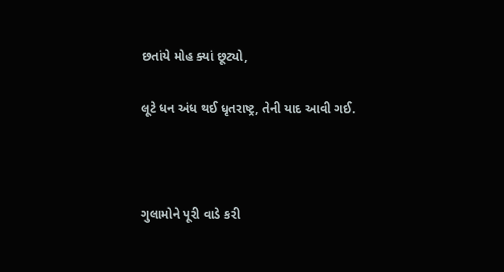છતાંયે મોહ ક્યાં છૂટ્યો,

લૂટે ધન અંધ થઈ ધૃતરાષ્ટ્ર, તેની યાદ આવી ગઈ.



ગુલામોને પૂરી વાડે કરી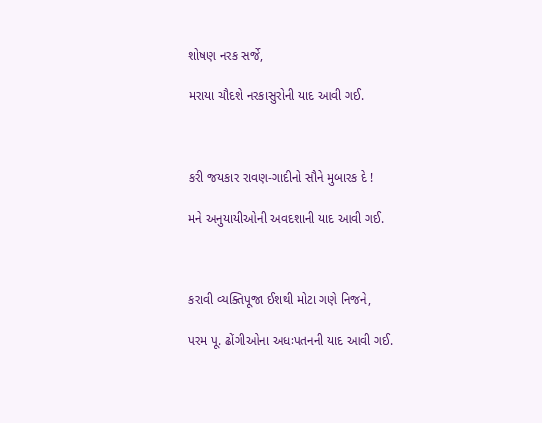શોષણ નરક સર્જે,

મરાયા ચૌદશે નરકાસુરોની યાદ આવી ગઈ.



કરી જયકાર રાવણ-ગાદીનો સૌને મુબારક દે !

મને અનુયાયીઓની અવદશાની યાદ આવી ગઈ.



કરાવી વ્યક્તિપૂજા ઈશથી મોટા ગણે નિજને,

પરમ પૂ. ઢોંગીઓના અધઃપતનની યાદ આવી ગઈ.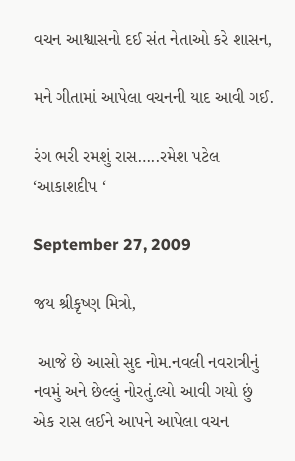વચન આશ્વાસનો દઈ સંત નેતાઓ કરે શાસન,

મને ગીતામાં આપેલા વચનની યાદ આવી ગઈ.

રંગ ભરી રમશું રાસ…..રમેશ પટેલ ‘આકાશદીપ ‘

September 27, 2009

જય શ્રીકૃષ્ણ મિત્રો,

 આજે છે આસો સુદ નોમ.નવલી નવરાત્રીનું નવમું અને છેલ્લું નોરતું.લ્યો આવી ગયો છું એક રાસ લઈને આપને આપેલા વચન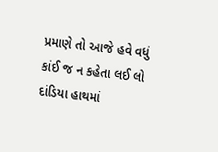પ્રમાણે તો આજે હવે વધું કાંઈ જ ન કહેતા લઈ લો દાંડિયા હાથમાં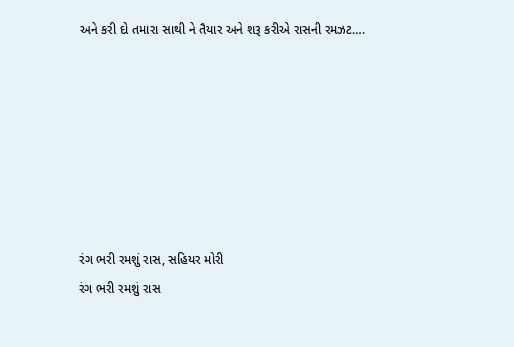અને કરી દો તમારા સાથી ને તૈયાર અને શરૂ કરીએ રાસની રમઝટ….







રંગ ભરી રમશું રાસ, સહિયર મોરી
રંગ ભરી રમશું રાસ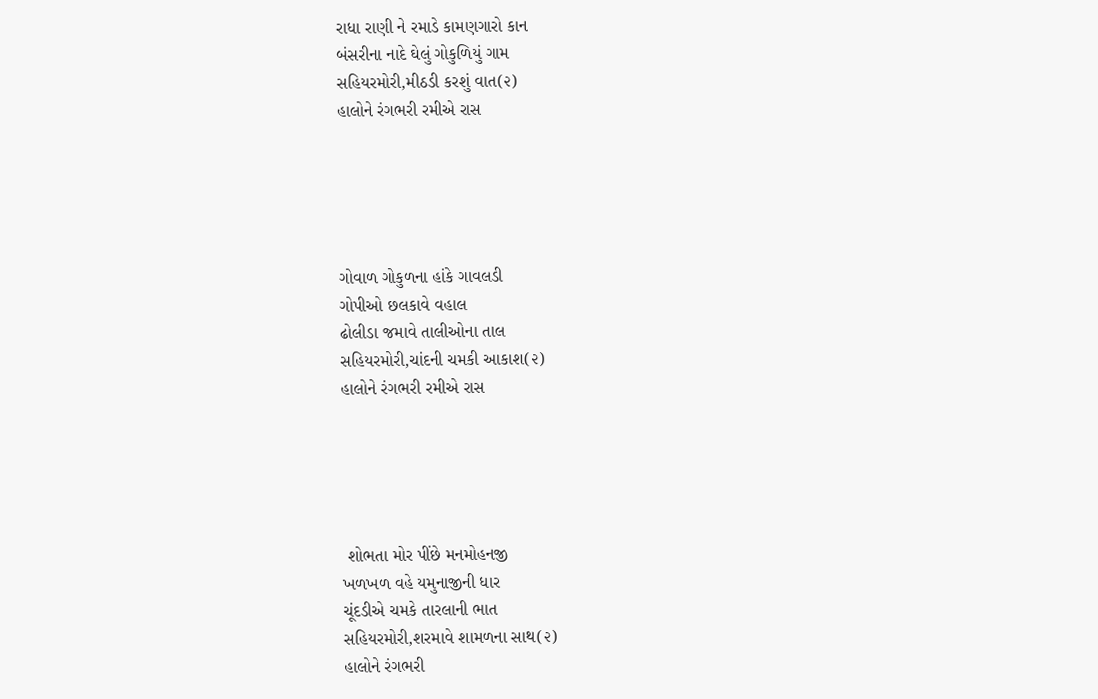રાધા રાણી ને રમાડે કામણગારો કાન
બંસરીના નાદે ઘેલું ગોકુળિયું ગામ
સહિયરમોરી,મીઠડી કરશું વાત(૨)
હાલોને રંગભરી રમીએ રાસ





ગોવાળ ગોકુળના હાંકે ગાવલડી
ગોપીઓ છલકાવે વહાલ
ઢોલીડા જમાવે તાલીઓના તાલ
સહિયરમોરી,ચાંદની ચમકી આકાશ(૨)
હાલોને રંગભરી રમીએ રાસ





 શોભતા મોર પીંછે મનમોહનજી
ખળખળ વહે યમુનાજીની ધાર
ચૂંદડીએ ચમકે તારલાની ભાત
સહિયરમોરી,શરમાવે શામળના સાથ(૨)
હાલોને રંગભરી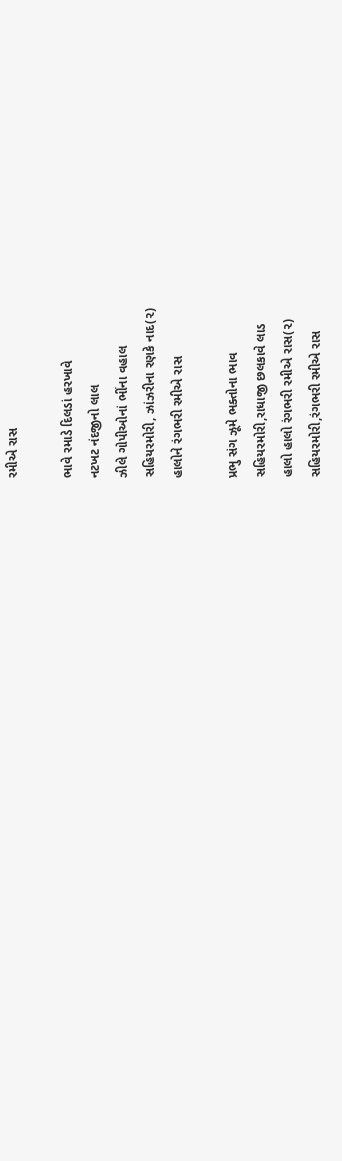રમીએ રાસ

ભાવે રમાડે દિલડાં હરખાવે
નટખટ નંદજીનો લાલ
ઝીલે ગોપીઓનાં ભીંના વહાલ
સહિયરમોરી, ઝાંઝરીના રણકે નાદ(૨)
હાલોને રંગભરી રમીએ રાસ

પ્રભુ સંગ ઝૂમે ભક્તોના ભાવ
સહિયરમોરી,રાધાજી છલકાવે લાડ
હાલો હાલો રંગભરી રમીએ રાસ(૨)
સહિયરમોરી,રંગભરી રમીએ રાસ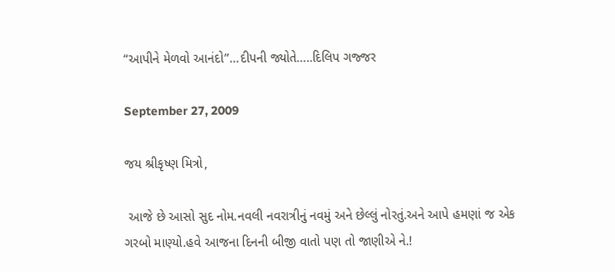“આપીને મેળવો આનંદો”…દીપની જ્યોતે…..દિલિપ ગજ્જર

September 27, 2009

જય શ્રીકૃષ્ણ મિત્રો,

 આજે છે આસો સુદ નોમ.નવલી નવરાત્રીનું નવમું અને છેલ્લું નોરતું.અને આપે હમણાં જ એક ગરબો માણ્યો.હવે આજના દિનની બીજી વાતો પણ તો જાણીએ ને.!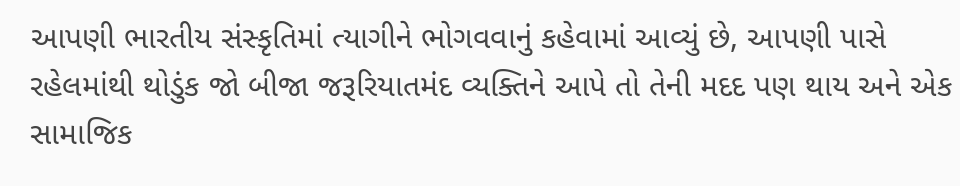આપણી ભારતીય સંસ્કૃતિમાં ત્યાગીને ભોગવવાનું કહેવામાં આવ્યું છે, આપણી પાસે રહેલમાંથી થોડુંક જો બીજા જરૂરિયાતમંદ વ્યક્તિને આપે તો તેની મદદ પણ થાય અને એક સામાજિક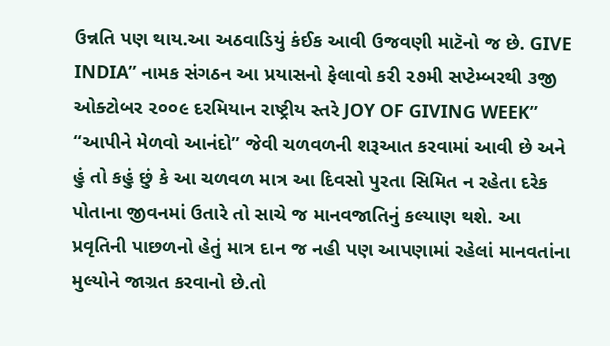ઉન્નતિ પણ થાય.આ અઠવાડિયું કંઈક આવી ઉજવણી માટૅનો જ છે. GIVE INDIA” નામક સંગઠન આ પ્રયાસનો ફેલાવો કરી ૨૭મી સપ્ટેમ્બરથી ૩જી ઓક્ટોબર ૨૦૦૯ દરમિયાન રાષ્ટ્રીય સ્તરે JOY OF GIVING WEEK” “આપીને મેળવો આનંદો” જેવી ચળવળની શરૂઆત કરવામાં આવી છે અને હું તો કહું છું કે આ ચળવળ માત્ર આ દિવસો પુરતા સિમિત ન રહેતા દરેક પોતાના જીવનમાં ઉતારે તો સાચે જ માનવજાતિનું કલ્યાણ થશે. આ પ્રવૃતિની પાછળનો હેતું માત્ર દાન જ નહી પણ આપણામાં રહેલાં માનવતાંના મુલ્યોને જાગ્રત કરવાનો છે.તો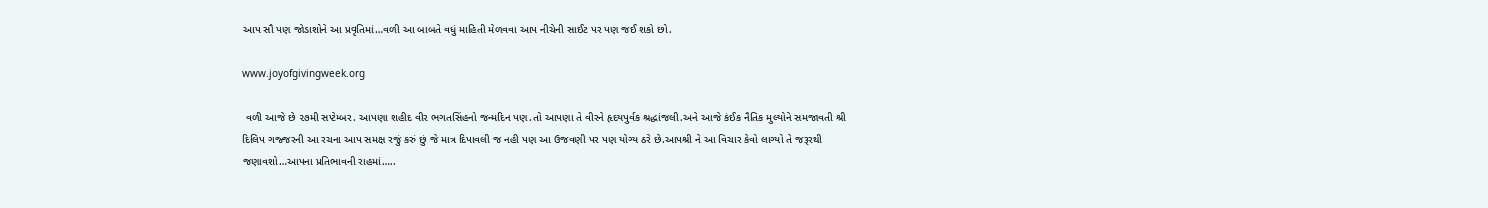આપ સૌ પણ જોડાશોને આ પ્રવૃતિમાં…વળી આ બાબતે વધું માહિતી મેળવવા આપ નીચેની સાઈટ પર પણ જઈ શકો છો.

www.joyofgivingweek.org

 વળી આજે છે ૨૭મી સપ્ટેમ્બર. આપણા શહીદ વીર ભગતસિંહનો જન્મદિન પણ.તો આપણા તે વીરને હૃદયપુર્વક શ્રદ્ધાંજલી.અને આજે કંઈક નૈતિક મુલ્યોને સમજાવતી શ્રી દિલિપ ગજ્જરની આ રચના આપ સમક્ષ રજું કરું છું જે માત્ર દિપાવલી જ નહી પણ આ ઉજવણી પર પણ યોગ્ય ઠરે છે.આપશ્રી ને આ વિચાર કેવો લાગ્યો તે જરૂરથી જણાવશો…આપના પ્રતિભાવની રાહમાં…..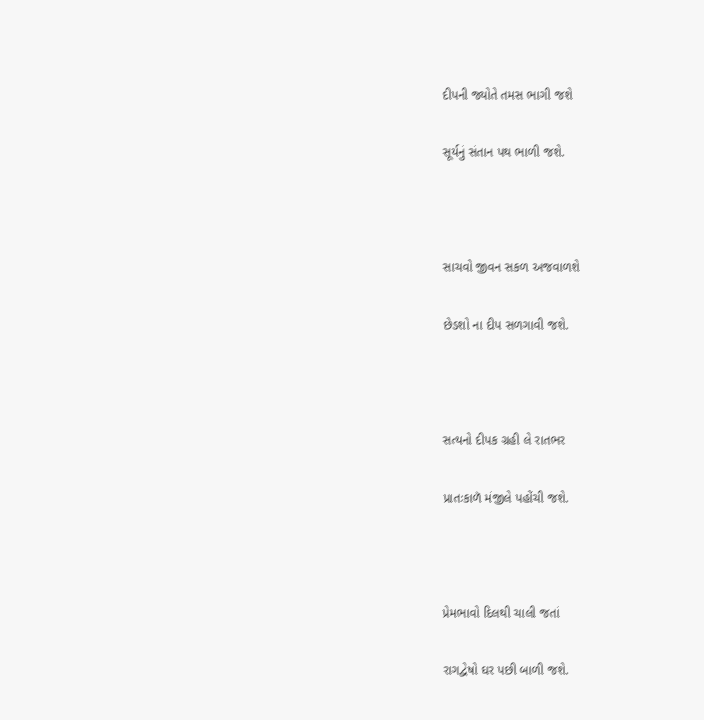દીપની જ્યોતે તમસ ભાગી જશે

સૂર્યનું સંતાન પથ ભાળી જશે.



સાચવો જીવન સકળ અજવાળશે

છેડશો ના દીપ સળગાવી જશે.



સત્યનો દીપક ગ્રહી લે રાતભર

પ્રાતઃકાળૅ મંજીલે પહોંચી જશે.



પ્રેમભાવો દિલથી ચાલી જતાં

રાગદ્વેષો ઘર પછી બાળી જશે.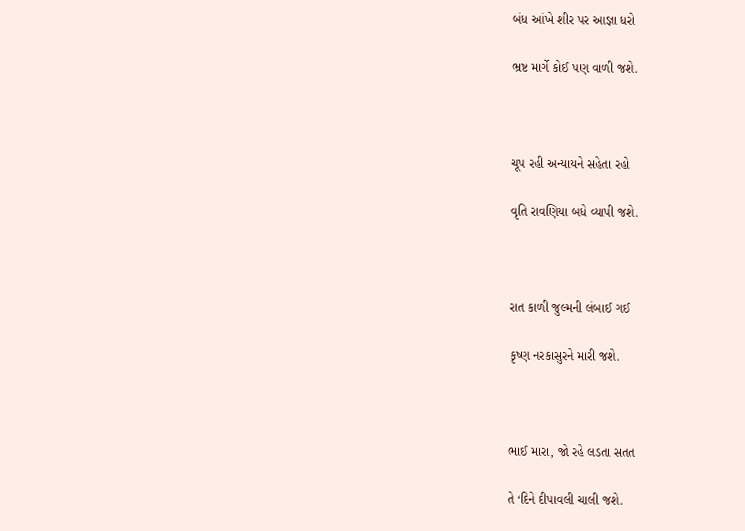બંધ આંખે શીર પર આજ્ઞા ધરો

ભ્રષ્ટ માર્ગે કોઈ પણ વાળી જશે.



ચૂપ રહી અન્યાયને સહેતા રહો

વૃતિ રાવણિયા બધે વ્યાપી જશે.



રાત કાળી જુલ્મની લંબાઈ ગઈ

કૃષ્ણ નરકાસુરને મારી જશે.



ભાઈ મારા, જો રહે લડતા સતત

તે ‘દિને દીપાવલી ચાલી જશે.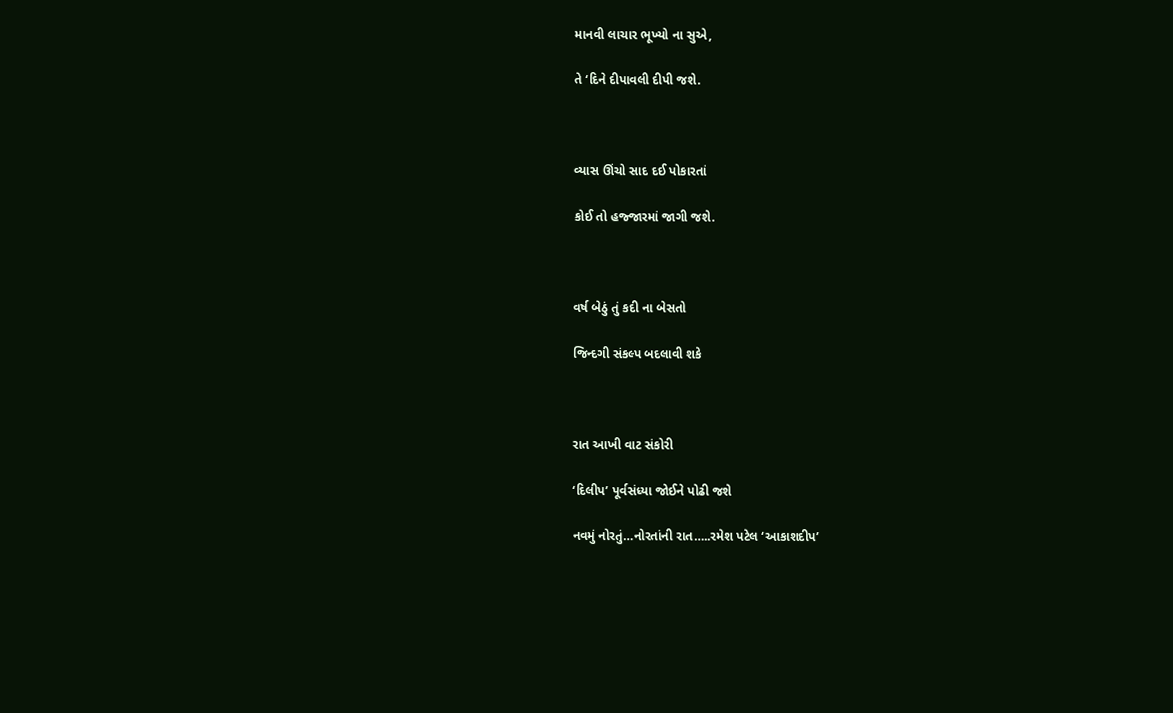માનવી લાચાર ભૂખ્યો ના સુએ,

તે ‘દિને દીપાવલી દીપી જશે.



વ્યાસ ઊંચો સાદ દઈ પોકારતાં

કોઈ તો હજ્જારમાં જાગી જશે.



વર્ષ બેઠું તું કદી ના બેસતો

જિન્દગી સંકલ્પ બદલાવી શકે



રાત આખી વાટ સંકોરી

‘દિલીપ’ પૂર્વસંધ્યા જોઈને પોઢી જશે

નવમું નોરતું…નોરતાંની રાત…..રમેશ પટેલ ‘આકાશદીપ’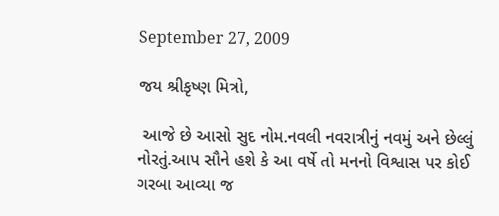September 27, 2009

જય શ્રીકૃષ્ણ મિત્રો,

 આજે છે આસો સુદ નોમ.નવલી નવરાત્રીનું નવમું અને છેલ્લું નોરતું.આપ સૌને હશે કે આ વર્ષે તો મનનો વિશ્વાસ પર કોઈ ગરબા આવ્યા જ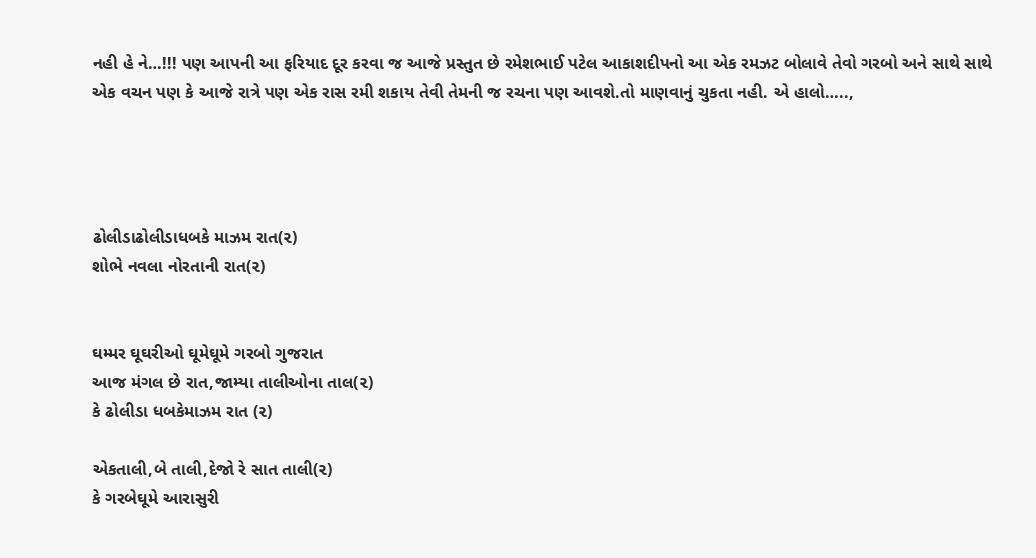નહી હે ને…!!! પણ આપની આ ફરિયાદ દૂર કરવા જ આજે પ્રસ્તુત છે રમેશભાઈ પટેલ આકાશદીપનો આ એક રમઝટ બોલાવે તેવો ગરબો અને સાથે સાથે એક વચન પણ કે આજે રાત્રે પણ એક રાસ રમી શકાય તેવી તેમની જ રચના પણ આવશે.તો માણવાનું ચુકતા નહી. એ હાલો…..,




ઢોલીડાઢોલીડાધબકે માઝમ રાત(૨)
શોભે નવલા નોરતાની રાત(૨)


ઘમ્મર ઘૂઘરીઓ ઘૂમેઘૂમે ગરબો ગુજરાત
આજ મંગલ છે રાત,જામ્યા તાલીઓના તાલ(૨)
કે ઢોલીડા ધબકેમાઝમ રાત (૨)

એકતાલી,બે તાલી,દેજો રે સાત તાલી(૨)
કે ગરબેઘૂમે આરાસુરી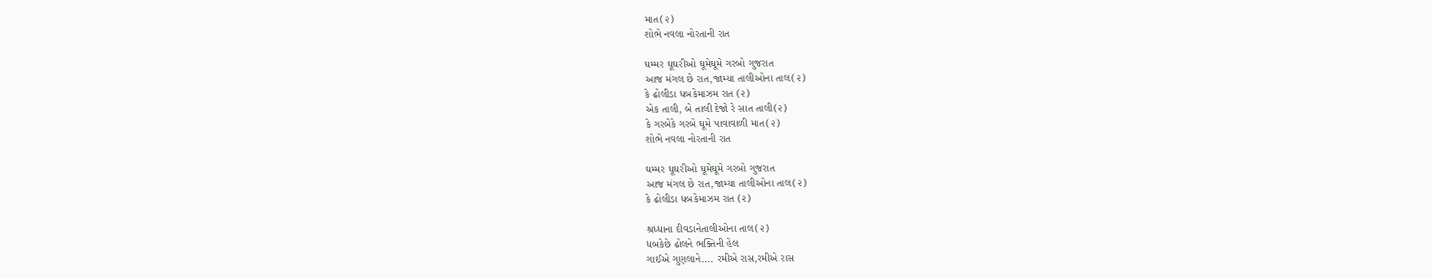માત(૨)
શોભે નવલા નોરતાની રાત

ઘમ્મર ઘૂઘરીઓ ઘૂમેઘૂમે ગરબો ગુજરાત
આજ મંગલ છે રાત,જામ્યા તાલીઓના તાલ(૨)
કે ઢોલીડા ધબકેમાઝમ રાત (૨)
એક તાલી, બે તાલી દેજો રે સાત તાલી(૨)
કે ગરબેકે ગરબે ઘૂમે પાવાવાળી માત(૨)
શોભે નવલા નોરતાની રાત

ઘમ્મર ઘૂઘરીઓ ઘૂમેઘૂમે ગરબો ગુજરાત
આજ મંગલ છે રાત,જામ્યા તાલીઓના તાલ(૨)
કે ઢોલીડા ધબકેમાઝમ રાત (૨)

શ્રધ્ધાના દીવડાનેતાલીઓના તાલ(૨)
ધબકેછે ઢોલને ભક્તિની હેલ
ગાઈએ ગુણલાને…. રમીએ રાસ,રમીએ રાસ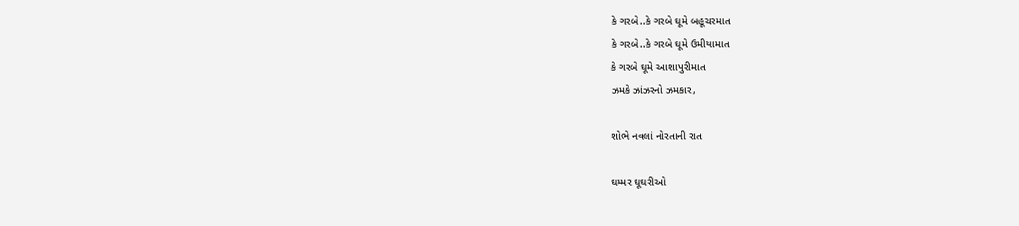કે ગરબે..કે ગરબે ઘૂમે બહૂચરમાત
કે ગરબે..કે ગરબે ઘૂમે ઉમીયામાત
કે ગરબે ઘૂમે આશાપુરીમાત
ઝમકે ઝાંઝરનો ઝમકાર,

શોભે નવલાં નોરતાની રાત

ઘમ્મર ઘૂઘરીઓ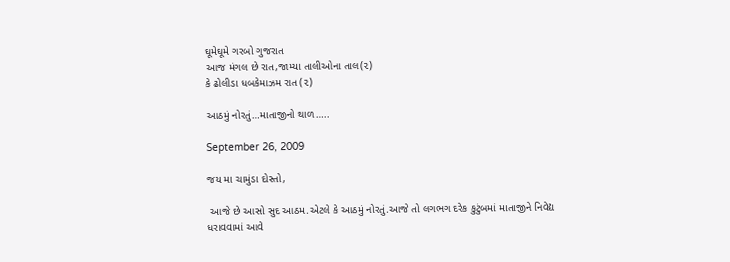ઘૂમેઘૂમે ગરબો ગુજરાત
આજ મંગલ છે રાત,જામ્યા તાલીઓના તાલ(૨)
કે ઢોલીડા ધબકેમાઝમ રાત (૨)

આઠમું નોરતું…માતાજીનો થાળ…..

September 26, 2009

જય મા ચામુંડા દોસ્તો,

 આજે છે આસો સુદ આઠમ.એટલે કે આઠમું નોરતું.આજે તો લગભગ દરેક કુટુંબમાં માતાજીને નિવેદ્ય ધરાવવામાં આવે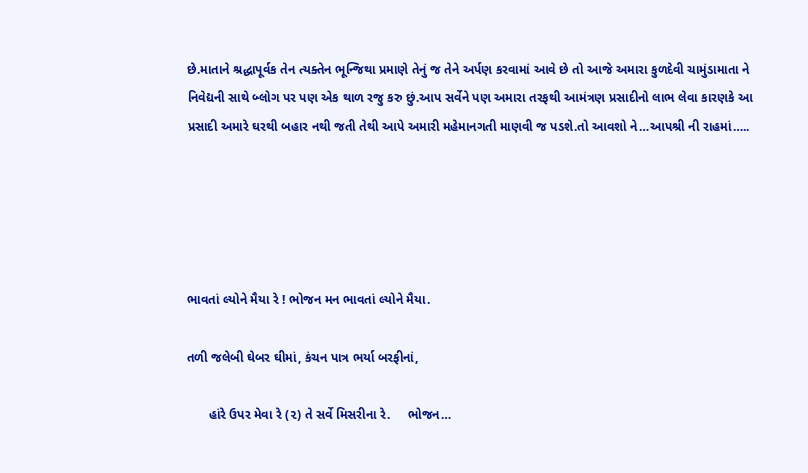છે.માતાને શ્રદ્ધાપૂર્વક તેન ત્યક્તેન ભૂન્જિથા પ્રમાણે તેનું જ તેને અર્પણ કરવામાં આવે છે તો આજે અમારા કુળદેવી ચામુંડામાતા ને નિવેદ્યની સાથે બ્લોગ પર પણ એક થાળ રજુ કરુ છું.આપ સર્વેને પણ અમારા તરફથી આમંત્રણ પ્રસાદીનો લાભ લેવા કારણકે આ પ્રસાદી અમારે ઘરથી બહાર નથી જતી તેથી આપે અમારી મહેમાનગતી માણવી જ પડશે.તો આવશો ને…આપશ્રી ની રાહમાં…..





ભાવતાં લ્યોને મૈયા રે ! ભોજન મન ભાવતાં લ્યોને મૈયા.

તળી જલેબી ઘેબર ઘીમાં, કંચન પાત્ર ભર્યા બરફીનાં,

      હાંરે ઉપર મેવા રે (૨) તે સર્વે મિસરીના રે.     ભોજન…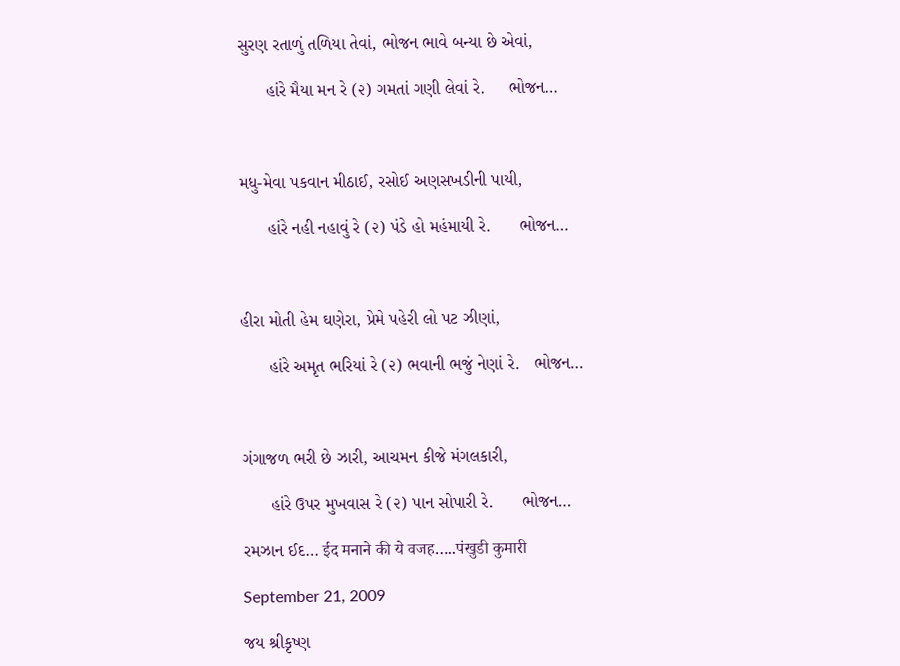સુરણ રતાળું તળિયા તેવાં, ભોજન ભાવે બન્યા છે એવાં,

      હાંરે મૈયા મન રે (૨) ગમતાં ગણી લેવાં રે.     ભોજન…



મધુ-મેવા પકવાન મીઠાઈ, રસોઈ અણસખડીની પાયી,

      હાંરે નહી નહાવું રે (૨) પંડે હો મહંમાયી રે.      ભોજન…



હીરા મોતી હેમ ઘણેરા, પ્રેમે પહેરી લો પટ ઝીણાં,

      હાંરે અમૃત ભરિયાં રે (૨) ભવાની ભજું નેણાં રે.   ભોજન…



ગંગાજળ ભરી છે ઝારી, આચમન કીજે મંગલકારી,

      હાંરે ઉપર મુખવાસ રે (૨) પાન સોપારી રે.      ભોજન…

રમઝાન ઈદ… ईद मनाने की ये वजह…..पंखुडी कुमारी

September 21, 2009

જય શ્રીકૃષ્ણ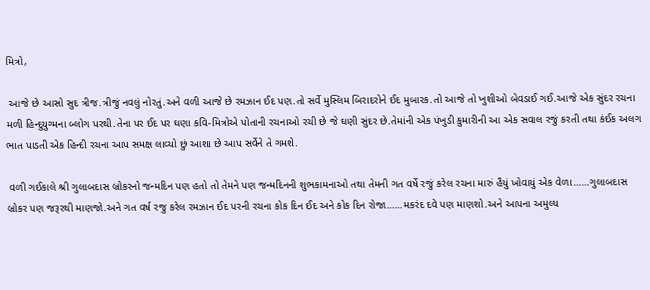મિત્રો,

 આજે છે આસો સુદ ત્રીજ.ત્રીજું નવલું નોરતું.અને વળી આજે છે રમઝાન ઈદ પણ.તો સર્વે મુસ્લિમ બિરાદરોને ઈદ મુબારક.તો આજે તો ખુશીઓ બેવડાઈ ગઈ.આજે એક સુંદર રચના મળી હિન્દુયુગ્મના બ્લોગ પરથી.તેના પર ઈદ પર ઘણા કવિ-મિત્રોએ પોતાની રચનાઓ રચી છે જે ઘણી સુંદર છે.તેમાંની એક પંખુડી કુમારીની આ એક સવાલ રજું કરતી તથા કંઈક અલગ ભાત પાડતી એક હિન્દી રચના આપ સમક્ષ લાવ્યો છું આશા છે આપ સર્વેને તે ગમશે.

 વળી ગઈકાલે શ્રી ગુલાબદાસ બ્રોકરનો જન્મદિન પણ હતો તો તેમને પણ જન્મદિનની શુભકામનાઓ તથા તેમની ગત વર્ષે રજું કરેલ રચના મારું હૈયું ખોવાયું એક વેળા……ગુલાબદાસ બ્રોકર પણ જરૂરથી માણજો.અને ગત વર્ષ રજુ કરેલ રમઝાન ઈદ પરની રચના કોક દિન ઈદ અને કોક દિન રોજા……મકરંદ દવે પણ માણશો.અને આપના અમુલ્ય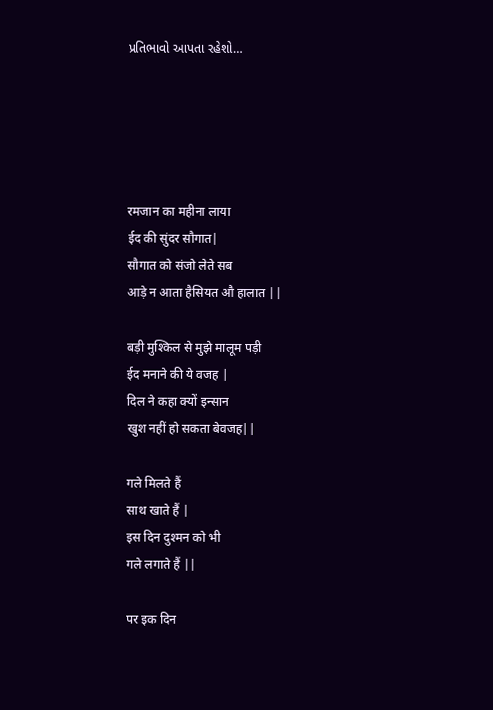પ્રતિભાવો આપતા રહેશો…





रमजान का महीना लाया
ईद की सुंदर सौगात|
सौगात को संजो लेते सब
आड़े न आता हैसियत औ हालात ||

बड़ी मुश्किल से मुझे मालूम पड़ी
ईद मनाने की ये वजह |
दिल ने कहा क्यों इन्सान
खुश नहीं हो सकता बेवजह||

गले मिलते हैं
साथ खाते हैं |
इस दिन दुश्मन को भी
गले लगाते हैं ||

पर इक दिन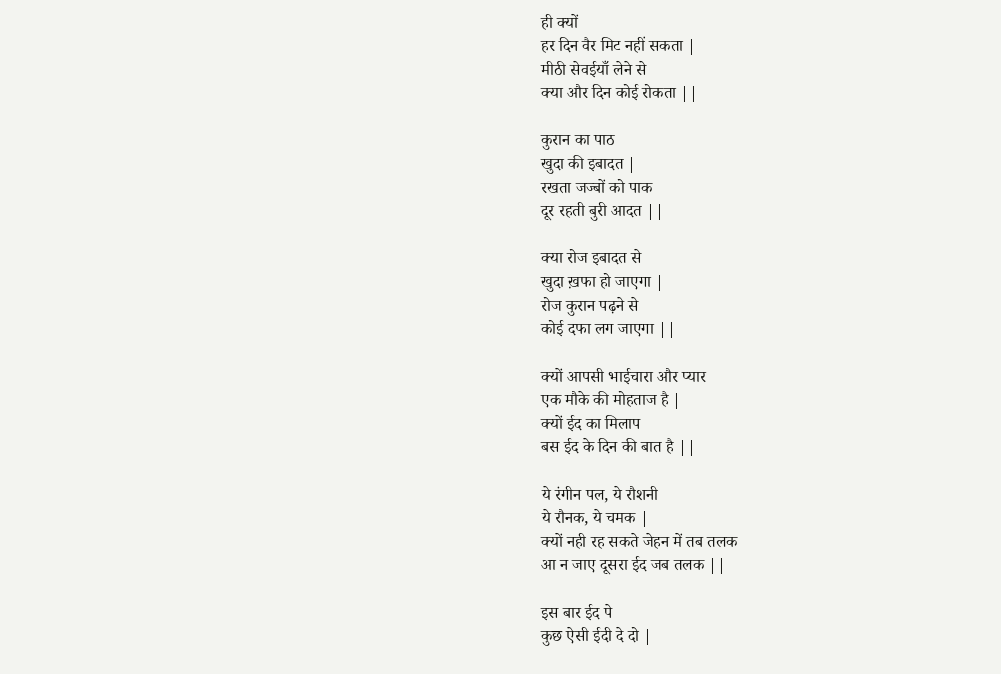ही क्यों
हर दिन वैर मिट नहीं सकता |
मीठी सेवईयाँ लेने से
क्या और दिन कोई रोकता ||

कुरान का पाठ
खुदा की इबादत |
रखता जज्बों को पाक
दूर रहती बुरी आदत ||

क्या रोज इबादत से
खुदा ख़फा हो जाएगा |
रोज कुरान पढ़ने से
कोई दफा लग जाएगा ||

क्यों आपसी भाईचारा और प्यार
एक मौके की मोहताज है |
क्यों ईद का मिलाप
बस ईद के दिन की बात है ||

ये रंगीन पल, ये रौशनी
ये रौनक, ये चमक |
क्यों नही रह सकते जेहन में तब तलक
आ न जाए दूसरा ईद जब तलक ||

इस बार ईद पे
कुछ ऐसी ईदी दे दो |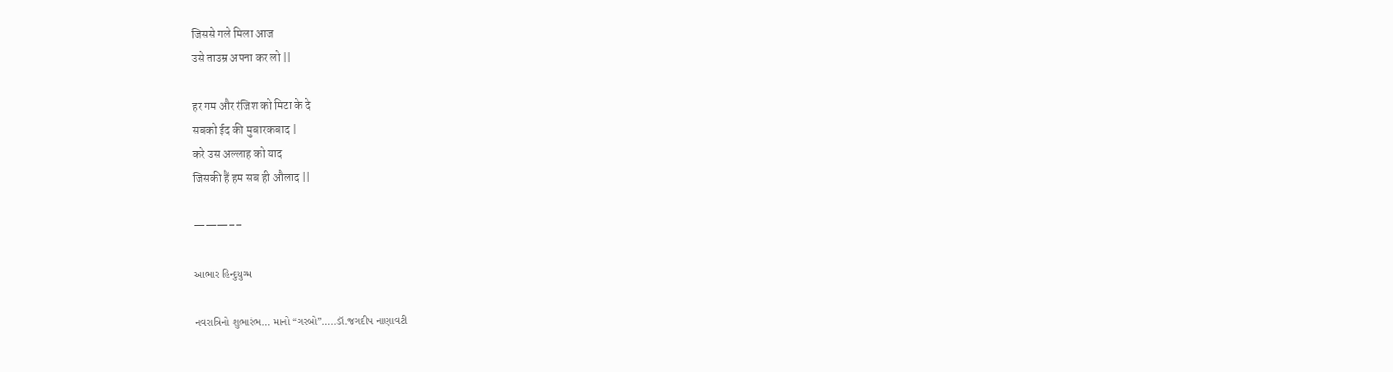जिससे गले मिला आज
उसे ताउम्र अपना कर लो ||

हर गम और रंजिश को मिटा के दे
सबको ईद की मुबारकबाद |
करे उस अल्लाह को याद
जिसकी हैं हम सब ही औलाद ||

———––

આભાર હિન્દુયુગ્મ

નવરાત્રિનો શુભારંભ… માનો “ગરબો”…..ડૉ.જગદીપ નાણાવટી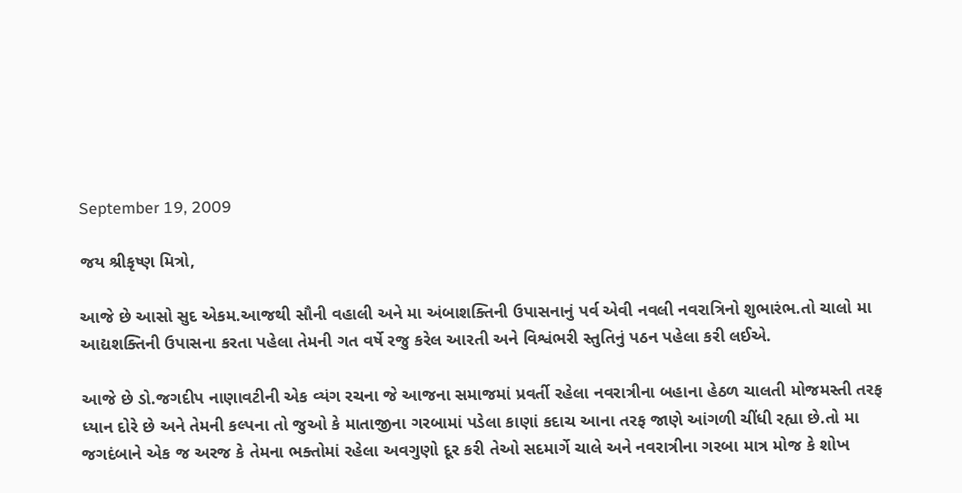September 19, 2009

જય શ્રીકૃષ્ણ મિત્રો,

આજે છે આસો સુદ એકમ.આજથી સૌની વહાલી અને મા અંબાશક્તિની ઉપાસનાનું પર્વ એવી નવલી નવરાત્રિનો શુભારંભ.તો ચાલો મા આદ્યશક્તિની ઉપાસના કરતા પહેલા તેમની ગત વર્ષે રજુ કરેલ આરતી અને વિશ્વંભરી સ્તુતિનું પઠન પહેલા કરી લઈએ.

આજે છે ડો.જગદીપ નાણાવટીની એક વ્યંગ રચના જે આજના સમાજમાં પ્રવર્તી રહેલા નવરાત્રીના બહાના હેઠળ ચાલતી મોજમસ્તી તરફ ધ્યાન દોરે છે અને તેમની કલ્પના તો જુઓ કે માતાજીના ગરબામાં પડેલા કાણાં કદાચ આના તરફ જાણે આંગળી ચીંધી રહ્યા છે.તો મા જગદંબાને એક જ અરજ કે તેમના ભક્તોમાં રહેલા અવગુણો દૂર કરી તેઓ સદમાર્ગે ચાલે અને નવરાત્રીના ગરબા માત્ર મોજ કે શોખ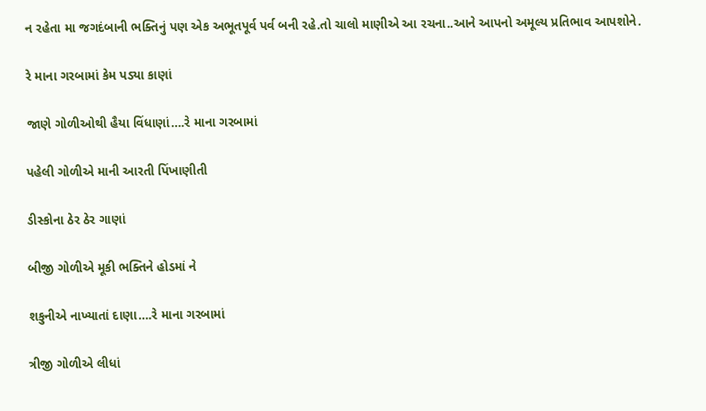ન રહેતા મા જગદંબાની ભક્તિનું પણ એક અભૂતપૂર્વ પર્વ બની રહે.તો ચાલો માણીએ આ રચના..આને આપનો અમૂલ્ય પ્રતિભાવ આપશોને.

રે માના ગરબામાં કેમ પડ્યા કાણાં

જાણે ગોળીઓથી હૈયા વિંધાણાં….રે માના ગરબામાં

પહેલી ગોળીએ માની આરતી પિંખાણીતી

ડીસ્કોના ઠેર ઠેર ગાણાં

બીજી ગોળીએ મૂકી ભક્તિને હોડમાં ને

શકુનીએ નાખ્યાતાં દાણા….રે માના ગરબામાં

ત્રીજી ગોળીએ લીધાં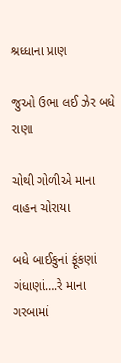શ્રધ્ધાના પ્રાણ

જુઓ ઉભા લઈ ઝેર બધે રાણા

ચોથી ગોળીએ માના વાહન ચોરાયા

બધે બાઈકુનાં ફૂંકણાં ગંધાણાં….રે માના ગરબામાં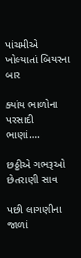પાંચમીએ ખોલ્યાતાં બિયરના બાર

ક્યાંય ભાળોના પરસાદી ભાણાં….

છઠ્ઠીએ ગભરૂઓ છેતરાણી સાવ

પછી લાગણીના જાળાં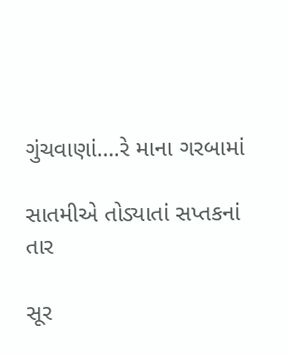ગુંચવાણાં….રે માના ગરબામાં

સાતમીએ તોડ્યાતાં સપ્તકનાં તાર

સૂર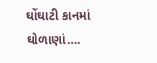ઘોંઘાટી કાનમાં ઘોળાણાં….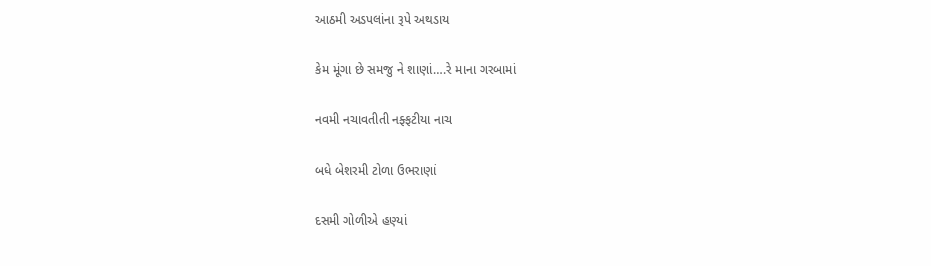આઠમી અડપલાંના રૂપે અથડાય

કેમ મૂંગા છે સમજુ ને શાણાં….રે માના ગરબામાં

નવમી નચાવતીતી નફ્ફટીયા નાચ

બધે બેશરમી ટોળા ઉભરાણાં

દસમી ગોળીએ હણ્યાં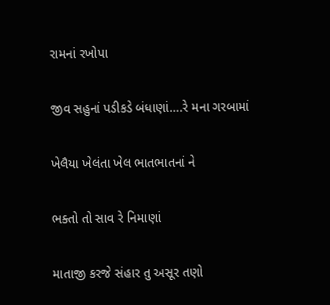રામનાં રખોપા

જીવ સહુનાં પડીકડે બંધાણાં….રે મના ગરબામાં

ખેલૈયા ખેલંતા ખેલ ભાતભાતનાં ને

ભક્તો તો સાવ રે નિમાણાં

માતાજી કરજે સંહાર તુ અસૂર તણો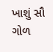ખાશું સૌ ગોળ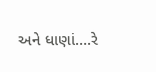અને ધાણાં….રે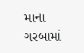માના ગરબામાં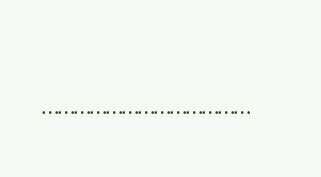…………………………………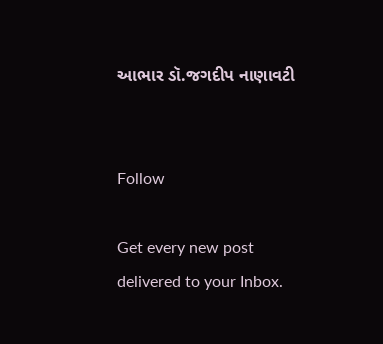આભાર ડૉ.જગદીપ નાણાવટી


Follow

Get every new post delivered to your Inbox.